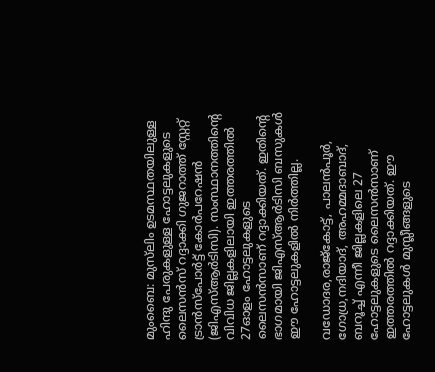മുംബൈ: മുസ്‌ലിം ഉടമസ്ഥതയിലുള്ള ഹിന്ദു പേരുകളുള്ള ഹോട്ടലുകളുടെ ലൈസൻസ് റദ്ദാക്കി ഗുജറാത്ത് സ്റ്റേറ്റ് ട്രാൻസ്‌പോർട്ട് കോർപറേഷൻ (ജിഎസ്ആർടിസി). സംസ്ഥാനത്തിന്‍റെ വിവിധ ജില്ലകളിലായി ഇത്തരത്തില്‍ 27ഓളം ഹോട്ടലുകളുടെ ലൈസന്‍സാണ് റദ്ദാക്കിയത്. ഇതിന്‍റെ ഭാഗമായി ജിഎസ്ആർടിസി ബസുകൾ ഈ ഹോട്ടലുകളില്‍ നിർത്തില്ല.

വഡോദര,രാജ്‌കോട്ട്, പാലൻപൂർ, ഗോധ്ര,നദിയാദ്, അഹമ്മദാബാദ്, ബറൂച്ച് എന്നീ ജില്ലകളിലെ 27 ഹോട്ടലുകളുടെ ലൈസന്‍സാണ് ഇത്തരത്തില്‍ റദ്ദാക്കിയത്. ഈ ഹോട്ടലുകള്‍ മുസ്ലീങ്ങളുടെ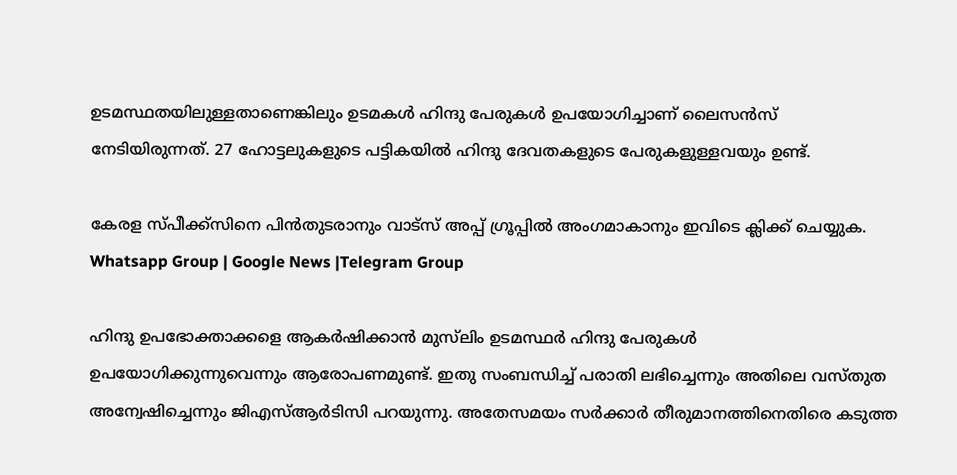ഉടമസ്ഥതയിലുള്ളതാണെങ്കിലും ഉടമകൾ ഹിന്ദു പേരുകൾ ഉപയോഗിച്ചാണ് ലൈസൻസ് നേടിയിരുന്നത്. 27 ഹോട്ടലുകളുടെ പട്ടികയിൽ ഹിന്ദു ദേവതകളുടെ പേരുകളുള്ളവയും ഉണ്ട്.

കേരള സ്പീക്ക്സിനെ പിൻതുടരാനും വാട്സ് അപ്പ് ഗ്രൂപ്പിൽ അംഗമാകാനും ഇവിടെ ക്ലിക്ക് ചെയ്യുക. Whatsapp Group | Google News |Telegram Group

ഹിന്ദു ഉപഭോക്താക്കളെ ആകർഷിക്കാൻ മുസ്‌ലിം ഉടമസ്ഥര്‍ ഹിന്ദു പേരുകൾ ഉപയോഗിക്കുന്നുവെന്നും ആരോപണമുണ്ട്. ഇതു സംബന്ധിച്ച് പരാതി ലഭിച്ചെന്നും അതിലെ വസ്തുത അന്വേഷിച്ചെന്നും ജിഎസ്ആർടിസി പറയുന്നു. അതേസമയം സര്‍ക്കാര്‍ തീരുമാനത്തിനെതിരെ കടുത്ത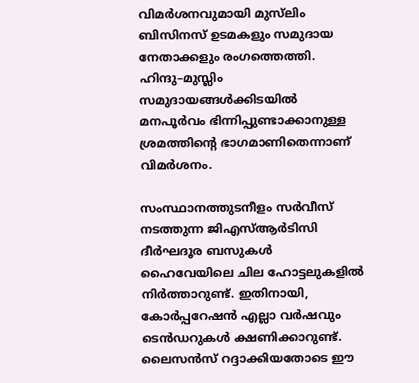വിമര്‍ശനവുമായി മുസ്‌ലിം ബിസിനസ് ഉടമകളും സമുദായ നേതാക്കളും രംഗത്തെത്തി. ഹിന്ദു–മുസ്ലിം സമുദായങ്ങള്‍ക്കിടയില്‍ മനപൂര്‍വം ഭിന്നിപ്പുണ്ടാക്കാനുള്ള ശ്രമത്തിന്‍റെ ഭാഗമാണിതെന്നാണ് വിമര്‍ശനം.

സംസ്ഥാനത്തുടനീളം സർവീസ് നടത്തുന്ന ജിഎസ്ആർടിസി ദീർഘദൂര ബസുകൾ ഹൈവേയിലെ ചില ഹോട്ടലുകളിൽ നിർത്താറുണ്ട്. ഇതിനായി, കോർപ്പറേഷൻ എല്ലാ വർഷവും ടെൻഡറുകൾ ക്ഷണിക്കാറുണ്ട്. ലൈസന്‍സ് റദ്ദാക്കിയതോടെ ഈ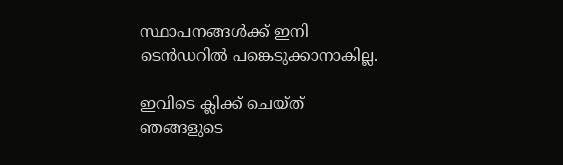സ്ഥാപനങ്ങള്‍ക്ക് ഇനി ടെന്‍ഡറില്‍ പങ്കെടുക്കാനാകില്ല.

ഇവിടെ ക്ലിക്ക് ചെയ്ത് ഞങ്ങളുടെ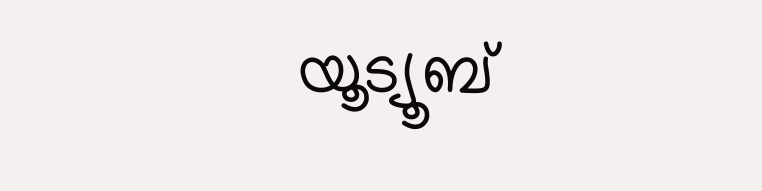യൂട്യൂബ്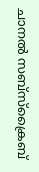ചാനൽ സബ്സ്ക്രൈബ്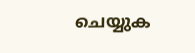ചെയ്യുക